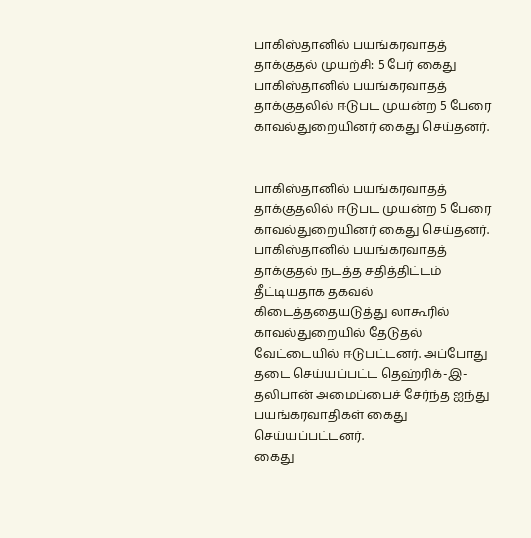பாகிஸ்தானில் பயங்கரவாதத் தாக்குதல் முயற்சி: 5 பேர் கைது
பாகிஸ்தானில் பயங்கரவாதத் தாக்குதலில் ஈடுபட முயன்ற 5 பேரை காவல்துறையினர் கைது செய்தனர்.


பாகிஸ்தானில் பயங்கரவாதத் தாக்குதலில் ஈடுபட முயன்ற 5 பேரை காவல்துறையினர் கைது செய்தனர்.
பாகிஸ்தானில் பயங்கரவாதத் தாக்குதல் நடத்த சதித்திட்டம் தீட்டியதாக தகவல் கிடைத்ததையடுத்து லாகூரில் காவல்துறையில் தேடுதல் வேட்டையில் ஈடுபட்டனர். அப்போது தடை செய்யப்பட்ட தெஹ்ரிக்-இ-தலிபான் அமைப்பைச் சேர்ந்த ஐந்து பயங்கரவாதிகள் கைது செய்யப்பட்டனர்.
கைது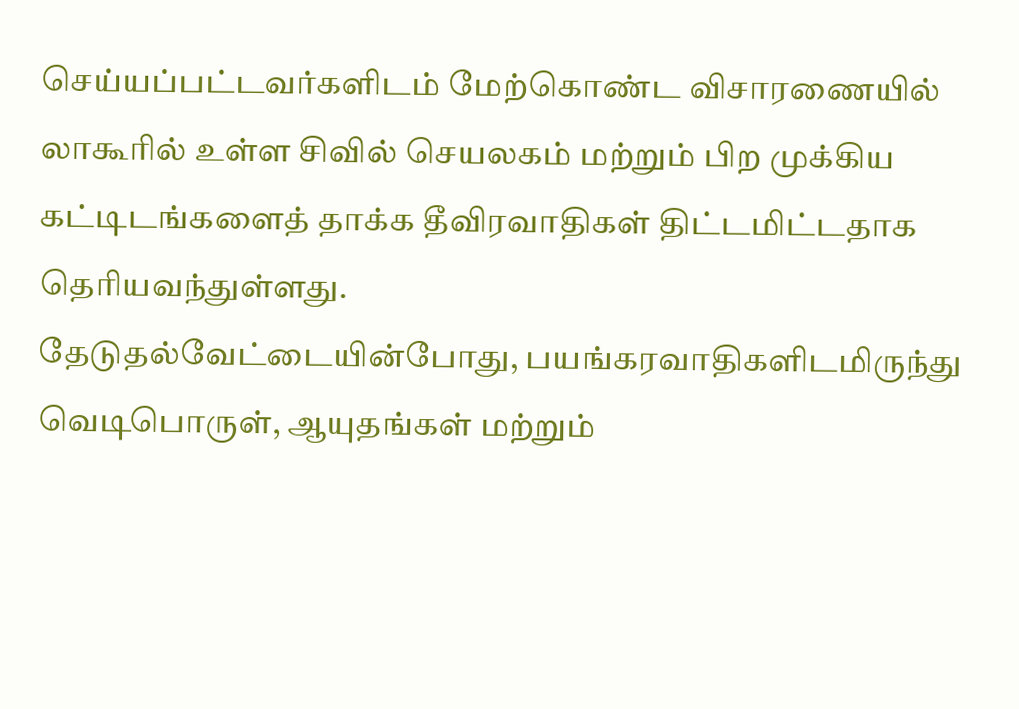செய்யப்பட்டவர்களிடம் மேற்கொண்ட விசாரணையில் லாகூரில் உள்ள சிவில் செயலகம் மற்றும் பிற முக்கிய கட்டிடங்களைத் தாக்க தீவிரவாதிகள் திட்டமிட்டதாக தெரியவந்துள்ளது.
தேடுதல்வேட்டையின்போது, பயங்கரவாதிகளிடமிருந்து வெடிபொருள், ஆயுதங்கள் மற்றும்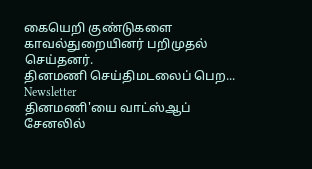கையெறி குண்டுகளை காவல்துறையினர் பறிமுதல் செய்தனர்.
தினமணி செய்திமடலைப் பெற... Newsletter
தினமணி'யை வாட்ஸ்ஆப் சேனலில்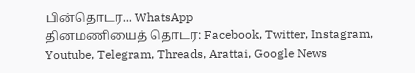பின்தொடர... WhatsApp
தினமணியைத் தொடர: Facebook, Twitter, Instagram, Youtube, Telegram, Threads, Arattai, Google News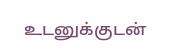உடனுக்குடன்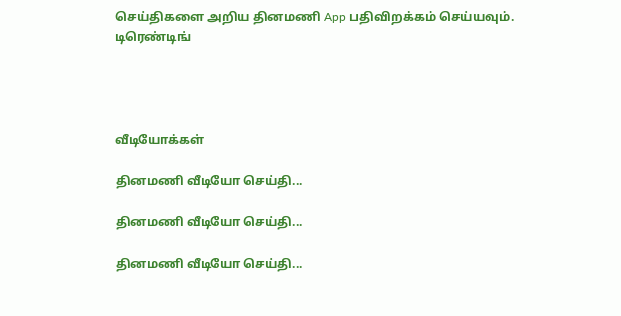செய்திகளை அறிய தினமணி App பதிவிறக்கம் செய்யவும்.
டிரெண்டிங்




வீடியோக்கள்

தினமணி வீடியோ செய்தி...

தினமணி வீடியோ செய்தி...

தினமணி வீடியோ செய்தி...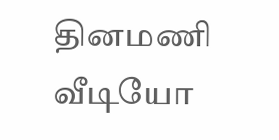தினமணி வீடியோ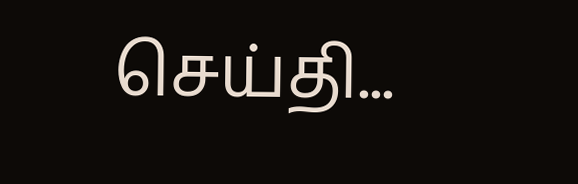செய்தி...